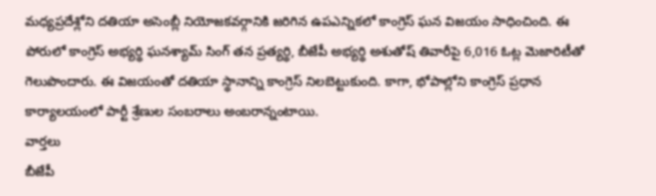మధ్యప్రదేశ్లోని దతియా అసెంబ్లీ నియోజకవర్గానికి జరిగిన ఉపఎన్నికలో కాంగ్రెస్ ఘన విజయం సాధించింది. ఈ పోరులో కాంగ్రెస్ అభ్యర్థి ఘనశ్యామ్ సింగ్ తన ప్రత్యర్థి, బీజేపీ అభ్యర్థి అశుతోష్ తివారీపై 6,016 ఓట్ల మెజారిటీతో గెలుపొందారు. ఈ విజయంతో దతియా స్థానాన్ని కాంగ్రెస్ నిలబెట్టుకుంది. కాగా, భోపాల్లోని కాంగ్రెస్ ప్రధాన కార్యాలయంలో పార్టీ శ్రేణుల సంబరాలు అంబరాన్నంటాయి.
వార్తలు
బీజేపీ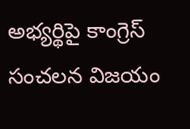అభ్యర్థిపై కాంగ్రెస్ సంచలన విజయం